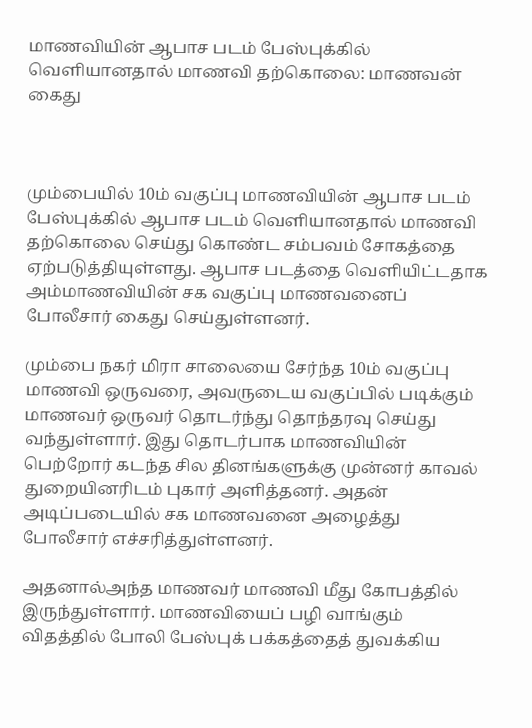மாணவியின் ஆபாச படம் பேஸ்புக்கில் வெளியானதால் மாணவி தற்கொலை: மாணவன் கைது



மும்பையில் 10ம் வகுப்பு மாணவியின் ஆபாச படம் பேஸ்புக்கில் ஆபாச படம் வெளியானதால் மாணவி தற்கொலை செய்து கொண்ட சம்பவம் சோகத்தை ஏற்படுத்தியுள்ளது. ஆபாச படத்தை வெளியிட்டதாக அம்மாணவியின் சக வகுப்பு மாணவனைப் போலீசார் கைது செய்துள்ளனர்.

மும்பை நகர் மிரா சாலையை சேர்ந்த 10ம் வகுப்பு மாணவி ஒருவரை, அவருடைய வகுப்பில் படிக்கும் மாணவர் ஒருவர் தொடர்ந்து தொந்தரவு செய்து வந்துள்ளார். இது தொடர்பாக மாணவியின் பெற்றோர் கடந்த சில தினங்களுக்கு முன்னர் காவல் துறையினரிடம் புகார் அளித்தனர். அதன் அடிப்படையில் சக மாணவனை அழைத்து போலீசார் எச்சரித்துள்ளனர்.

அதனால்அந்த மாணவர் மாணவி மீது கோபத்தில் இருந்துள்ளார். மாணவியைப் பழி வாங்கும் விதத்தில் போலி பேஸ்புக் பக்கத்தைத் துவக்கிய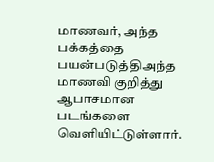மாணவர், அந்த பக்கத்தை பயன்படுத்திஅந்த மாணவி குறித்து ஆபாசமான படங்களை வெளியிட்டுள்ளார்.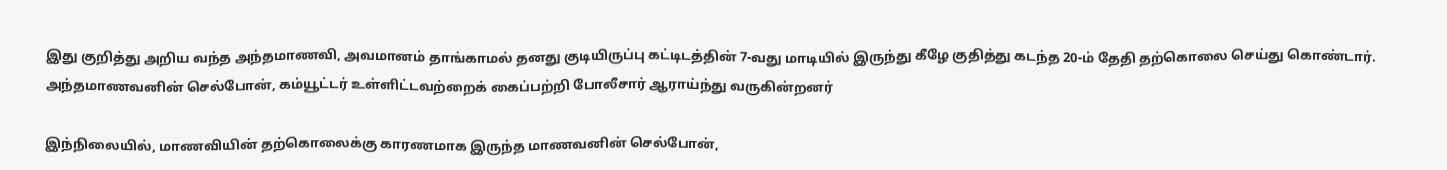இது குறித்து அறிய வந்த அந்தமாணவி, அவமானம் தாங்காமல் தனது குடியிருப்பு கட்டிடத்தின் 7-வது மாடியில் இருந்து கீழே குதித்து கடந்த 20-ம் தேதி தற்கொலை செய்து கொண்டார். அந்தமாணவனின் செல்போன், கம்யூட்டர் உள்ளிட்டவற்றைக் கைப்பற்றி போலீசார் ஆராய்ந்து வருகின்றனர்

இந்நிலையில், மாணவியின் தற்கொலைக்கு காரணமாக இருந்த மாணவனின் செல்போன்,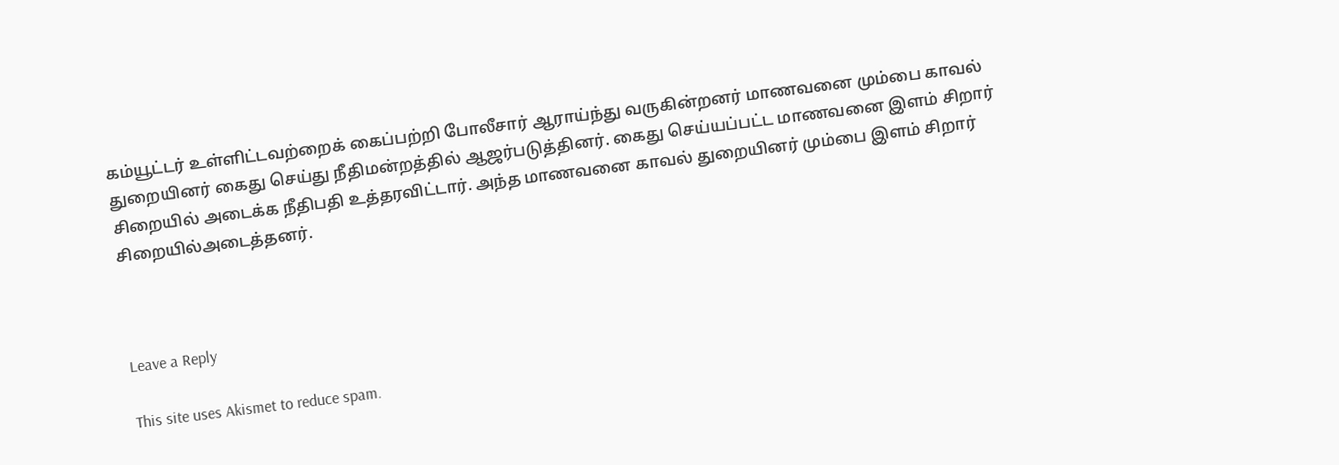கம்யூட்டர் உள்ளிட்டவற்றைக் கைப்பற்றி போலீசார் ஆராய்ந்து வருகின்றனர் மாணவனை மும்பை காவல் துறையினர் கைது செய்து நீதிமன்றத்தில் ஆஜர்படுத்தினர். கைது செய்யப்பட்ட மாணவனை இளம் சிறார் சிறையில் அடைக்க நீதிபதி உத்தரவிட்டார். அந்த மாணவனை காவல் துறையினர் மும்பை இளம் சிறார் சிறையில்அடைத்தனர்.



Leave a Reply

This site uses Akismet to reduce spam.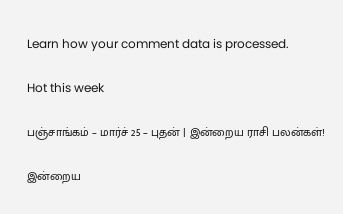Learn how your comment data is processed.

Hot this week

பஞ்சாங்கம் – மார்ச் 25 – புதன் | இன்றைய ராசி பலன்கள்!

இன்றைய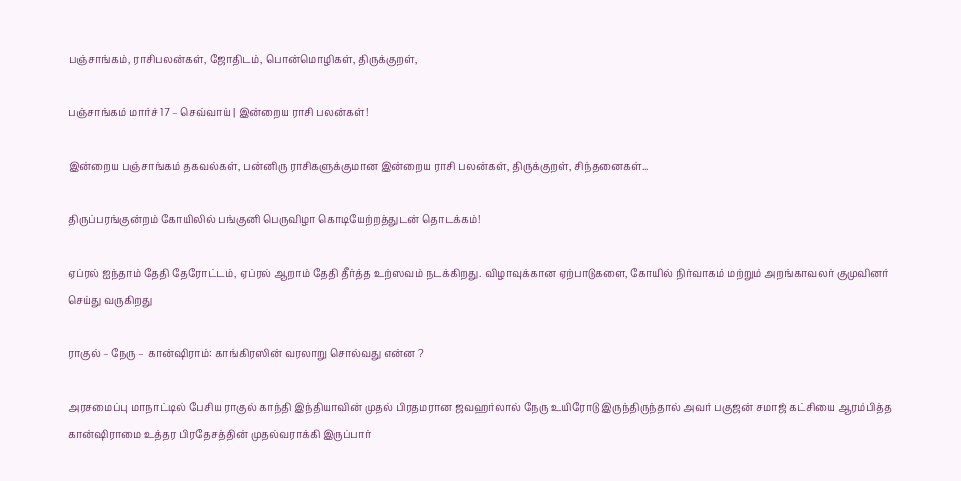பஞ்சாங்கம், ராசிபலன்கள், ஜோதிடம், பொன்மொழிகள், திருக்குறள்,

பஞ்சாங்கம் மார்ச் 17 – செவ்வாய் | இன்றைய ராசி பலன்கள்!

இன்றைய பஞ்சாங்கம் தகவல்கள், பன்னிரு ராசிகளுக்குமான இன்றைய ராசி பலன்கள், திருக்குறள், சிந்தனைகள்...

திருப்பரங்குன்றம் கோயிலில் பங்குனி பெருவிழா கொடியேற்றத்துடன் தொடக்கம்!

ஏப்ரல் ஐந்தாம் தேதி தேரோட்டம், ஏப்ரல் ஆறாம் தேதி தீர்த்த உற்ஸவம் நடக்கிறது. விழாவுக்கான ஏற்பாடுகளை, கோயில் நிர்வாகம் மற்றும் அறங்காவலர் குமுவினர் செய்து வருகிறது

ராகுல் – நேரு – கான்ஷிராம்: காங்கிரஸின் வரலாறு சொல்வது என்ன ?

அரசமைப்பு மாநாட்டில் பேசிய ராகுல் காந்தி இந்தியாவின் முதல் பிரதமரான ஜவஹர்லால் நேரு உயிரோடு இருந்திருந்தால் அவர் பகுஜன் சமாஜ் கட்சியை ஆரம்பித்த கான்ஷிராமை உத்தர பிரதேசத்தின் முதல்வராக்கி இருப்பார்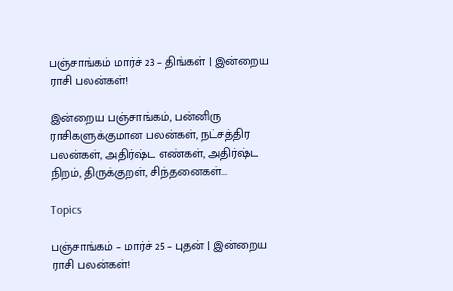பஞ்சாங்கம் மார்ச் 23 – திங்கள் | இன்றைய ராசி பலன்கள்!

இன்றைய பஞ்சாங்கம், பன்னிரு ராசிகளுக்குமான பலன்கள், நட்சத்திர பலன்கள், அதிர்ஷ்ட எண்கள், அதிர்ஷ்ட நிறம், திருக்குறள், சிந்தனைகள்...

Topics

பஞ்சாங்கம் – மார்ச் 25 – புதன் | இன்றைய ராசி பலன்கள்!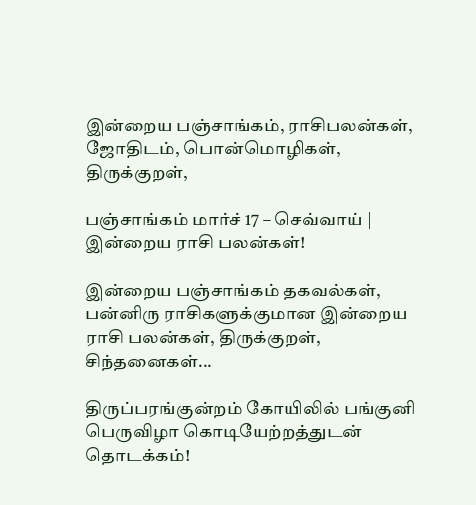இன்றைய பஞ்சாங்கம், ராசிபலன்கள், ஜோதிடம், பொன்மொழிகள், திருக்குறள்,

பஞ்சாங்கம் மார்ச் 17 – செவ்வாய் | இன்றைய ராசி பலன்கள்!

இன்றைய பஞ்சாங்கம் தகவல்கள், பன்னிரு ராசிகளுக்குமான இன்றைய ராசி பலன்கள், திருக்குறள், சிந்தனைகள்...

திருப்பரங்குன்றம் கோயிலில் பங்குனி பெருவிழா கொடியேற்றத்துடன் தொடக்கம்!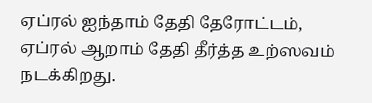ஏப்ரல் ஐந்தாம் தேதி தேரோட்டம், ஏப்ரல் ஆறாம் தேதி தீர்த்த உற்ஸவம் நடக்கிறது.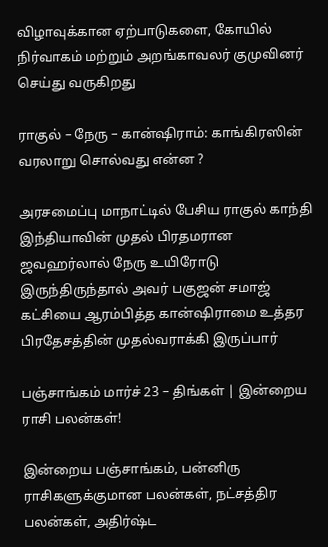விழாவுக்கான ஏற்பாடுகளை, கோயில் நிர்வாகம் மற்றும் அறங்காவலர் குமுவினர் செய்து வருகிறது

ராகுல் – நேரு – கான்ஷிராம்: காங்கிரஸின் வரலாறு சொல்வது என்ன ?

அரசமைப்பு மாநாட்டில் பேசிய ராகுல் காந்தி இந்தியாவின் முதல் பிரதமரான ஜவஹர்லால் நேரு உயிரோடு இருந்திருந்தால் அவர் பகுஜன் சமாஜ் கட்சியை ஆரம்பித்த கான்ஷிராமை உத்தர பிரதேசத்தின் முதல்வராக்கி இருப்பார்

பஞ்சாங்கம் மார்ச் 23 – திங்கள் | இன்றைய ராசி பலன்கள்!

இன்றைய பஞ்சாங்கம், பன்னிரு ராசிகளுக்குமான பலன்கள், நட்சத்திர பலன்கள், அதிர்ஷ்ட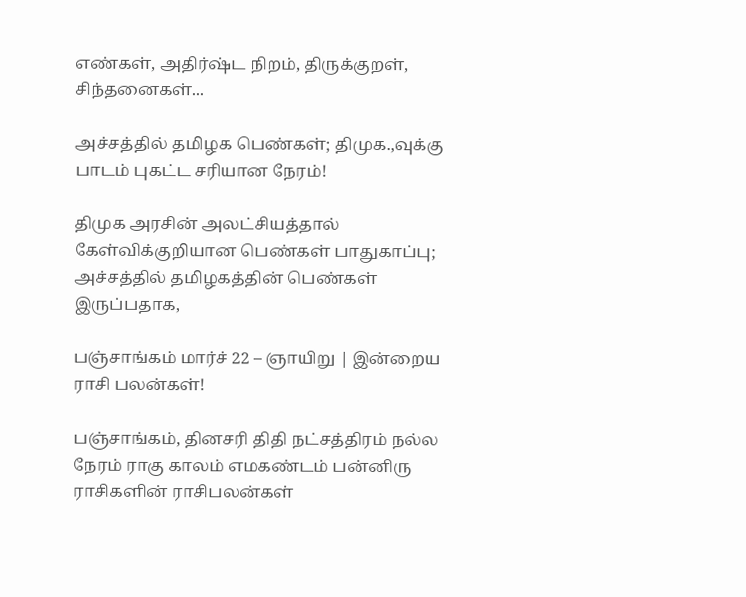எண்கள், அதிர்ஷ்ட நிறம், திருக்குறள், சிந்தனைகள்...

அச்சத்தில் தமிழக பெண்கள்; திமுக.,வுக்கு பாடம் புகட்ட சரியான நேரம்!

திமுக அரசின் அலட்சியத்தால் கேள்விக்குறியான பெண்கள் பாதுகாப்பு; அச்சத்தில் தமிழகத்தின் பெண்கள் இருப்பதாக,

பஞ்சாங்கம் மார்ச் 22 – ஞாயிறு | இன்றைய ராசி பலன்கள்!

பஞ்சாங்கம், தினசரி திதி நட்சத்திரம் நல்ல நேரம் ராகு காலம் எமகண்டம் பன்னிரு ராசிகளின் ராசிபலன்கள்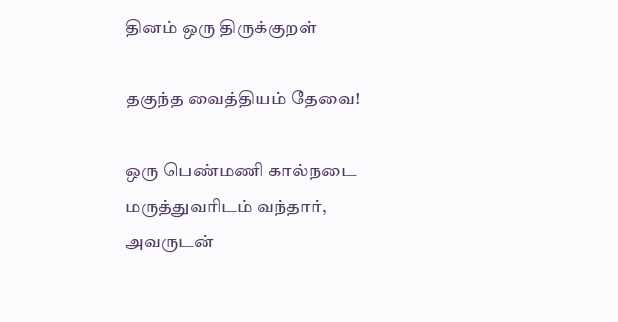தினம் ஒரு திருக்குறள்

தகுந்த வைத்தியம் தேவை!

ஒரு பெண்மணி கால்நடை மருத்துவரிடம் வந்தார், அவருடன்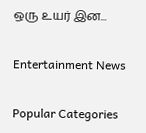ஒரு உயர் இன...

Entertainment News

Popular Categories